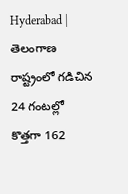Hyderabad | తెలంగాణ రాష్ట్రంలో గడిచిన 24 గంటల్లో కొత్తగా 162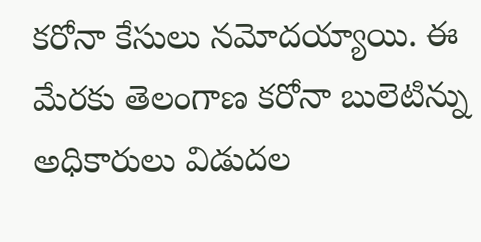కరోనా కేసులు నమోదయ్యాయి. ఈ మేరకు తెలంగాణ కరోనా బులెటిన్ను అధికారులు విడుదల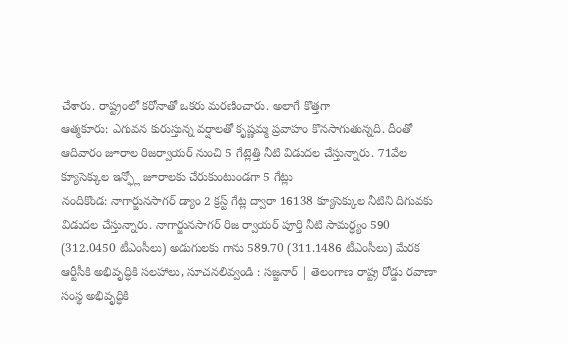చేశారు. రాష్ట్రంలో కరోనాతో ఒకరు మరణించారు. అలాగే కొత్తగా
ఆత్మకూరు: ఎగువన కురుస్తున్న వర్షాలతో కృష్ణమ్మ ప్రవాహం కొనసాగుతున్నది. దీంతో ఆదివారం జూరాల రిజర్వాయర్ నుంచి 5 గేట్లెత్తి నీటి విడుదల చేస్తున్నారు. 71వేల క్యూసెక్కుల ఇన్ఫ్లో జూరాలకు చేరుకుంటుండగా 5 గేట్లు
నందికొండ: నాగార్జునసాగర్ డ్యాం 2 క్రస్ట్ గేట్ల ద్వారా 16138 క్యూసెక్కుల నీటిని దిగువకు విడుదల చేస్తున్నారు. నాగార్జునసాగర్ రిజ ర్వాయర్ పూర్తి నీటి సామర్ధ్యం 590 (312.0450 టీఎంసీలు) అడుగులకు గాను 589.70 (311.1486 టీఎంసీలు) మేరక
ఆర్టీసీకి అభివృద్ధికి సలహాలు, సూచనలివ్వండి : సజ్జనార్ | తెలంగాణ రాష్ట్ర రోడ్డు రవాణా సంస్థ అభివృద్ధికి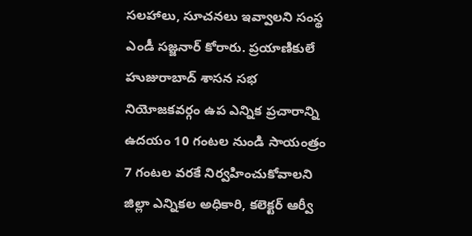సలహాలు, సూచనలు ఇవ్వాలని సంస్థ ఎండీ సజ్జనార్ కోరారు. ప్రయాణికులే
హుజురాబాద్ శాసన సభ నియోజకవర్గం ఉప ఎన్నిక ప్రచారాన్ని ఉదయం 10 గంటల నుండి సాయంత్రం 7 గంటల వరకే నిర్వహించుకోవాలని జిల్లా ఎన్నికల అధికారి, కలెక్టర్ ఆర్వీ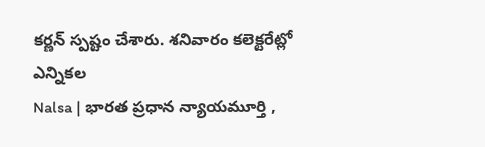కర్ణన్ స్పష్టం చేశారు. శనివారం కలెక్టరేట్లో ఎన్నికల
Nalsa | భారత ప్రధాన న్యాయమూర్తి ,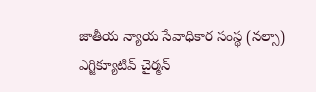జాతీయ న్యాయ సేవాధికార సంస్థ (నల్సా) ఎగ్జిక్యూటివ్ చైర్మన్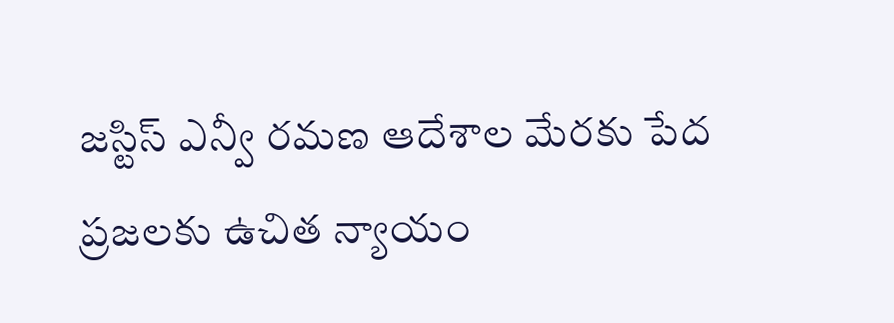జస్టిస్ ఎన్వీ రమణ ఆదేశాల మేరకు పేద ప్రజలకు ఉచిత న్యాయం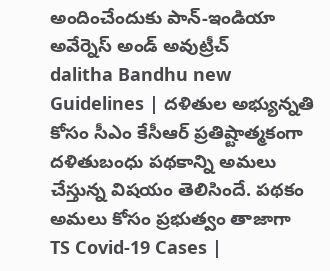అందించేందుకు పాన్-ఇండియా అవేర్నెస్ అండ్ అవుట్రీచ్
dalitha Bandhu new Guidelines | దళితుల అభ్యున్నతి కోసం సీఎం కేసీఆర్ ప్రతిష్టాత్మకంగా దళితుబంధు పథకాన్ని అమలు చేస్తున్న విషయం తెలిసిందే. పథకం అమలు కోసం ప్రభుత్వం తాజాగా
TS Covid-19 Cases |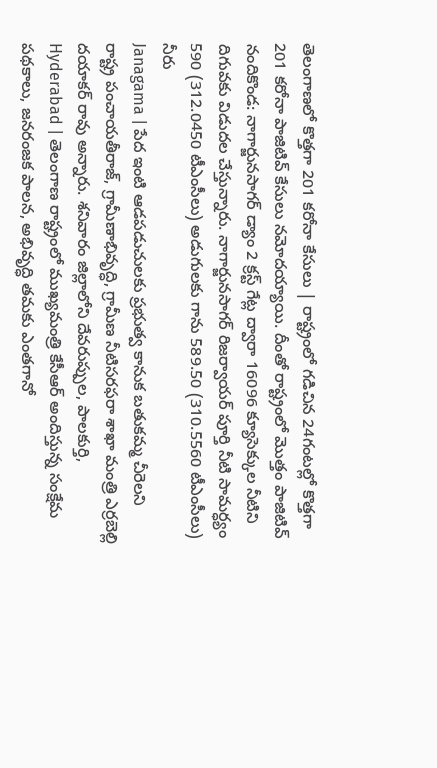తెలంగాణలో కొత్తగా 201 కరోనా కేసులు | రాష్ట్రంలో గడిచిన 24గంటల్లో కొత్తగా 201 కరోనా పాజిటివ్ కేసులు నమోదయ్యాయి. దీంతో రాష్ట్రంలో మొత్తం పాజిటివ్
నందికొండ: నాగార్జునసాగర్ డ్యాం 2 క్రస్ట్ గేట్ల ద్వారా 16096 క్యూసెక్కుల నీటిని దిగువకు విడుదల చేస్తున్నారు. నాగార్జునసాగర్ రిజర్వాయర్ పూర్తి నీటి సామర్ధ్యం 590 (312.0450 టీఎంసీలు) అడుగులకు గాను 589.50 (310.5560 టీఎంసీలు) నీరు
Janagama | పేద ఇంటి ఆడపడుచులకు ప్రభుత్వ కానుక బతుకమ్మ చీరెలని రాష్ట్ర పంచాయతీరాజ్, గ్రామీణాభివృద్ధి, గ్రామీణ నీటిసరఫరా శాఖా మంత్రి ఎర్రబెల్లి దయాకర్ రావు అన్నారు. శనివారం జిల్లాలోని దేవరుప్పుల, పాలకుర్తి,
Hyderabad | తెలంగాణ రాష్ట్రంలో ముఖ్యమంత్రి కేసీఆర్ అందిస్తున్న సంక్షేమ పథకాలు, జనరంజక పాలన, అభివృద్ధి తమకు ఎంతగానో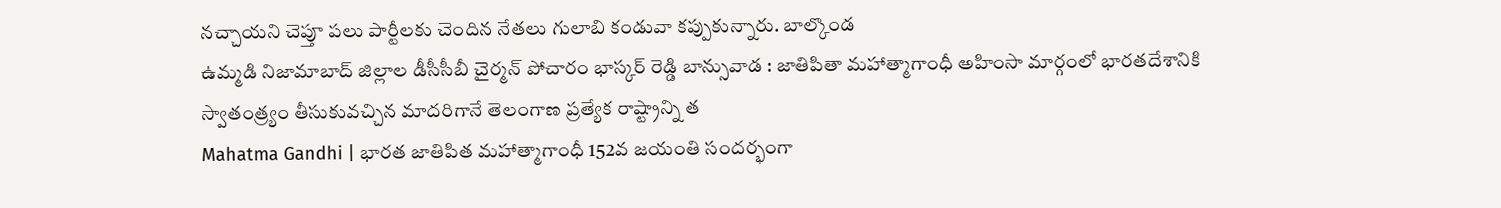నచ్చాయని చెప్తూ పలు పార్టీలకు చెందిన నేతలు గులాబి కండువా కప్పుకున్నారు. బాల్కొండ
ఉమ్మడి నిజామాబాద్ జిల్లాల డీసీసీబీ చైర్మన్ పోచారం భాస్కర్ రెడ్డి బాన్సువాడ : జాతిపితా మహాత్మాగాంధీ అహింసా మార్గంలో భారతదేశానికి స్వాతంత్ర్యం తీసుకువచ్చిన మాదరిగానే తెలంగాణ ప్రత్యేక రాష్ట్రాన్ని త
Mahatma Gandhi | భారత జాతిపిత మహాత్మాగాంధీ 152వ జయంతి సందర్భంగా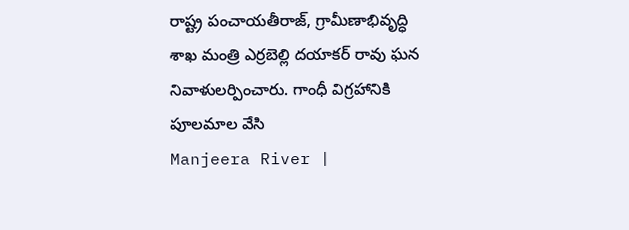రాష్ట్ర పంచాయతీరాజ్, గ్రామీణాభివృద్ధి శాఖ మంత్రి ఎర్రబెల్లి దయాకర్ రావు ఘన నివాళులర్పించారు. గాంధీ విగ్రహానికి పూలమాల వేసి
Manjeera River |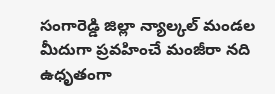సంగారెడ్డి జిల్లా న్యాల్కల్ మండల మీదుగా ప్రవహించే మంజీరా నది ఉధృతంగా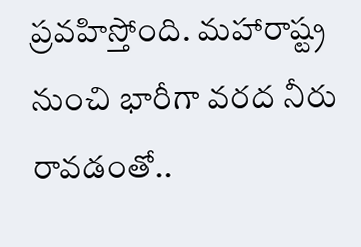ప్రవహిస్తోంది. మహారాష్ట్ర నుంచి భారీగా వరద నీరు రావడంతో..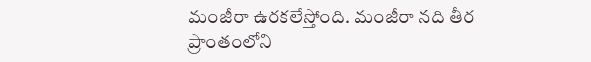మంజీరా ఉరకలేస్తోంది. మంజీరా నది తీర ప్రాంతంలోని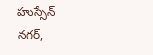హుస్సేన్ నగర్,